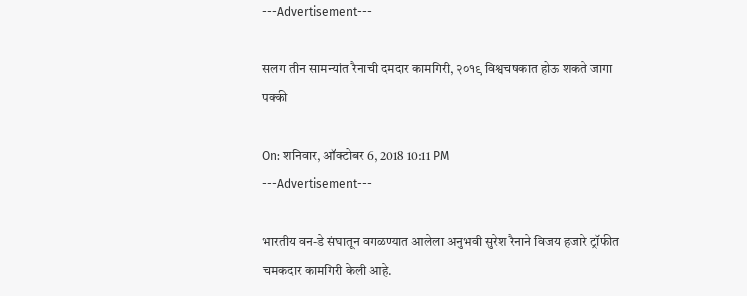---Advertisement---

सलग तीन सामन्यांत रैनाची दमदार कामगिरी, २०१९ विश्वचषकात होऊ शकते जागा पक्की

On: शनिवार, ऑक्टोबर 6, 2018 10:11 PM
---Advertisement---

भारतीय वन-डे संघातून वगळण्यात आलेला अनुभवी सुरेश रैनाने विजय हजारे ट्रॉफीत चमकदार कामगिरी केली आहे.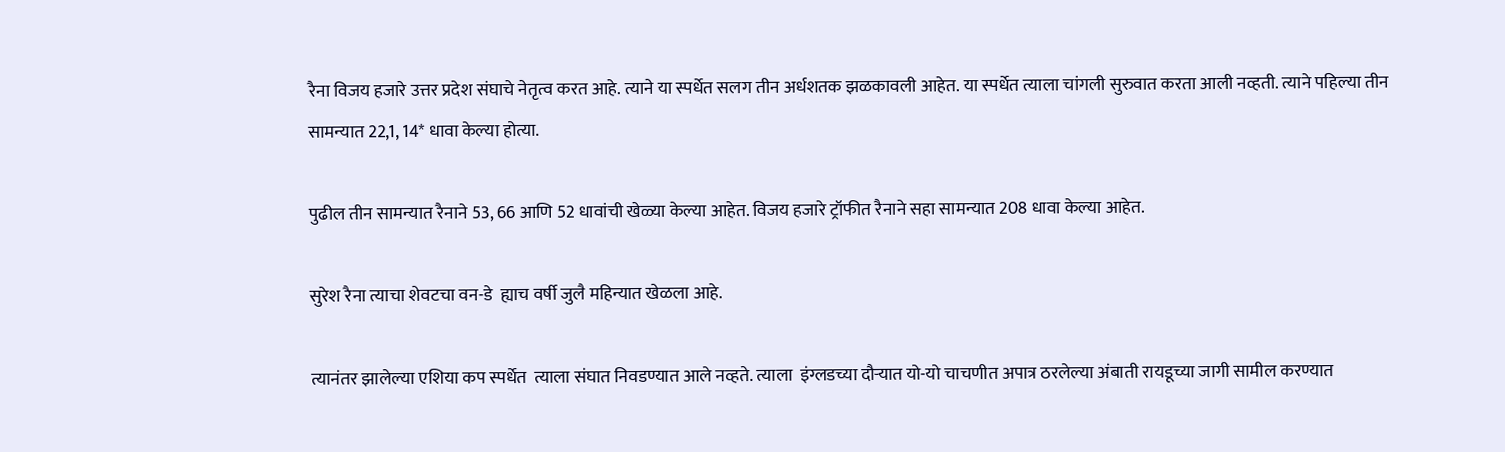रैना विजय हजारे उत्तर प्रदेश संघाचे नेतृत्व करत आहे. त्याने या स्पर्धेत सलग तीन अर्धशतक झळकावली आहेत. या स्पर्धेत त्याला चांगली सुरुवात करता आली नव्हती. त्याने पहिल्या तीन सामन्यात 22,1, 14* धावा केल्या होत्या.

पुढील तीन सामन्यात रैनाने 53, 66 आणि 52 धावांची खेळ्या केल्या आहेत. विजय हजारे ट्रॉफीत रैनाने सहा सामन्यात 208 धावा केल्या आहेत.

सुरेश रैना त्याचा शेवटचा वन-डे  ह्याच वर्षी जुलै महिन्यात खेळला आहे.

त्यानंतर झालेल्या एशिया कप स्पर्धेत  त्याला संघात निवडण्यात आले नव्हते. त्याला  इंग्लडच्या दौऱ्यात यो-यो चाचणीत अपात्र ठरलेल्या अंबाती रायडूच्या जागी सामील करण्यात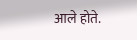आले होते.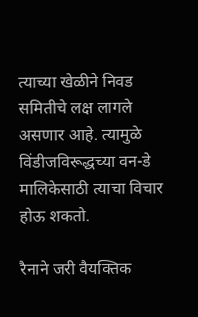त्याच्या खेळीने निवड समितीचे लक्ष लागले असणार आहे. त्यामुळे  विंडीजविरूद्धच्या वन-डे मालिकेसाठी त्याचा विचार होऊ शकतो.

रैनाने जरी वैयक्तिक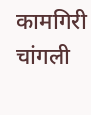कामगिरी चांगली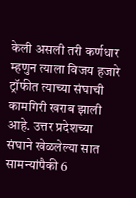केली असली तरी कर्णधार म्हणुन त्याला विजय हजारे ट्रॉफीत त्याच्या संघाची कामगिरी खराब झाली आहे. उत्तर प्रदेशच्या संघाने खेळलेल्या सात सामन्यांपैकी 6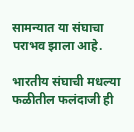सामन्यात या संघाचा पराभव झाला आहे.

भारतीय संघाची मधल्या फळीतील फलंदाजी ही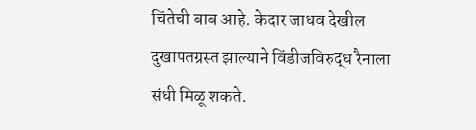चिंतेची बाब आहे. केदार जाधव देखील दुखापतग्रस्त झाल्याने विंडीजविरुद्ध रैनाला संधी मिळू शकते.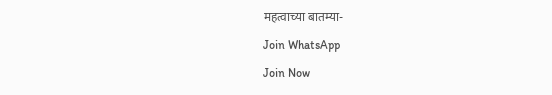महत्वाच्या बातम्या-

Join WhatsApp

Join Now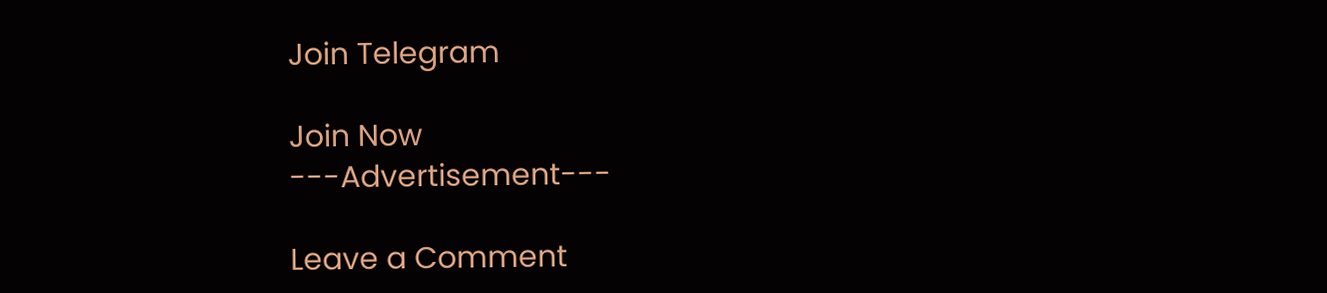Join Telegram

Join Now
---Advertisement---

Leave a Comment